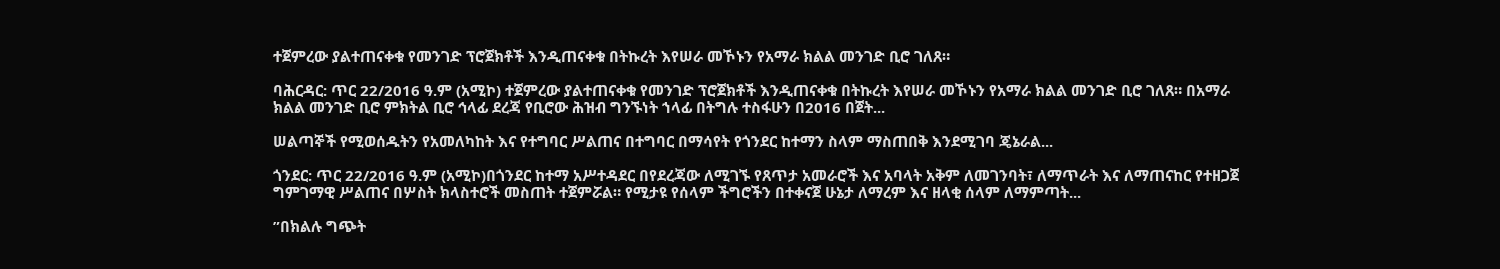ተጀምረው ያልተጠናቀቁ የመንገድ ፕሮጀክቶች እንዲጠናቀቁ በትኩረት እየሠራ መኾኑን የአማራ ክልል መንገድ ቢሮ ገለጸ።

ባሕርዳር: ጥር 22/2016 ዓ.ም (አሚኮ) ተጀምረው ያልተጠናቀቁ የመንገድ ፕሮጀክቶች እንዲጠናቀቁ በትኩረት እየሠራ መኾኑን የአማራ ክልል መንገድ ቢሮ ገለጸ። በአማራ ክልል መንገድ ቢሮ ምክትል ቢሮ ኅላፊ ደረጃ የቢሮው ሕዝብ ግንኙነት ኀላፊ በትግሉ ተስፋሁን በ2016 በጀት...

ሠልጣኞች የሚወሰዱትን የአመለካከት እና የተግባር ሥልጠና በተግባር በማሳየት የጎንደር ከተማን ስላም ማስጠበቅ እንደሚገባ ጄኔራል...

ጎንደር: ጥር 22/2016 ዓ.ም (አሚኮ)በጎንደር ከተማ አሥተዳደር በየደረጃው ለሚገኙ የጸጥታ አመራሮች እና አባላት አቅም ለመገንባት፣ ለማጥራት እና ለማጠናከር የተዘጋጀ ግምገማዊ ሥልጠና በሦስት ክላስተሮች መስጠት ተጀምሯል። የሚታዩ የሰላም ችግሮችን በተቀናጀ ሁኔታ ለማረም እና ዘላቂ ሰላም ለማምጣት...

”በክልሉ ግጭት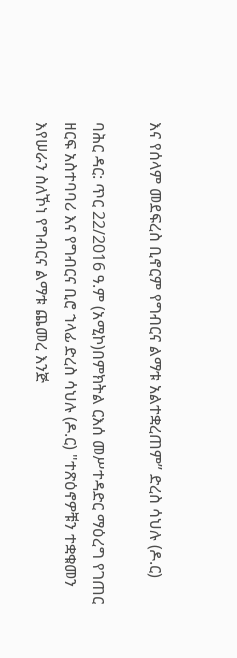እና የሰላም መደፍረስ ቢኖርም የግብርና ልማቱ አልተቋረጠም” ድረስ ሳህሉ (ዶ.ር)

ባሕር ዳር: ጥር 22/2016 ዓ.ም (አሚኮ)በምክትል ርእሰ መሥተዳድር ማዕረግ የገጠር ዘርፍ አስተባባሪ እና የግብርና ቢሮ ኀላፊ ድረስ ሳህሉ (ዶ.ር) "ተጽዕኖዎቹን ተቋቁመን እየሠራን ስለኾነ የግብርና ልማቱ ጨመረ እንጅ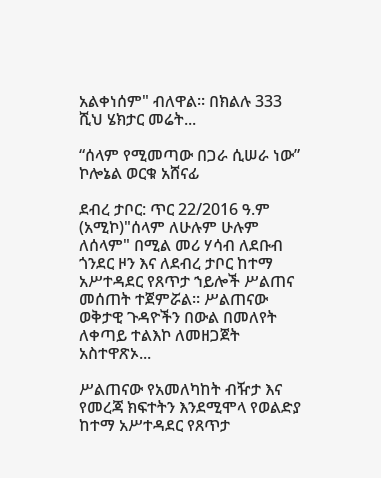አልቀነሰም" ብለዋል። በክልሉ 333 ሺህ ሄክታር መሬት...

“ሰላም የሚመጣው በጋራ ሲሠራ ነው” ኮሎኔል ወርቁ አሸናፊ

ደብረ ታቦር: ጥር 22/2016 ዓ.ም (አሚኮ)"ሰላም ለሁሉም ሁሉም ለሰላም" በሚል መሪ ሃሳብ ለደቡብ ጎንደር ዞን እና ለደብረ ታቦር ከተማ አሥተዳደር የጸጥታ ኀይሎች ሥልጠና መሰጠት ተጀምሯል። ሥልጠናው ወቅታዊ ጉዳዮችን በውል በመለየት ለቀጣይ ተልእኮ ለመዘጋጀት አስተዋጽኦ...

ሥልጠናው የአመለካከት ብዥታ እና የመረጃ ክፍተትን እንደሚሞላ የወልድያ ከተማ አሥተዳደር የጸጥታ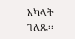አካላት ገለጹ፡፡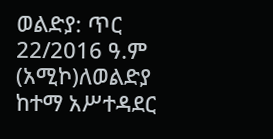ወልድያ: ጥር 22/2016 ዓ.ም (አሚኮ)ለወልድያ ከተማ አሥተዳደር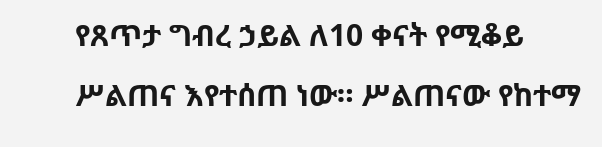የጸጥታ ግብረ ኃይል ለ10 ቀናት የሚቆይ ሥልጠና እየተሰጠ ነው። ሥልጠናው የከተማ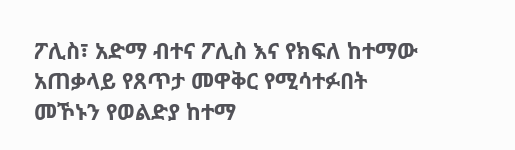ፖሊስ፣ አድማ ብተና ፖሊስ እና የክፍለ ከተማው አጠቃላይ የጸጥታ መዋቅር የሚሳተፉበት መኾኑን የወልድያ ከተማ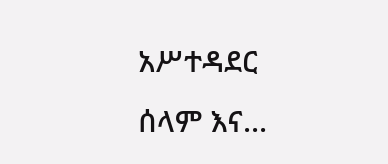አሥተዳደር ሰላም እና...